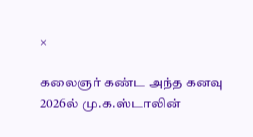×

கலைஞர் கண்ட அந்த கனவு 2026ல் மு.க.ஸ்டாலின்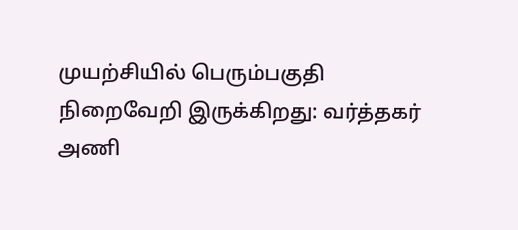முயற்சியில் பெரும்பகுதி நிறைவேறி இருக்கிறது: வர்த்தகர் அணி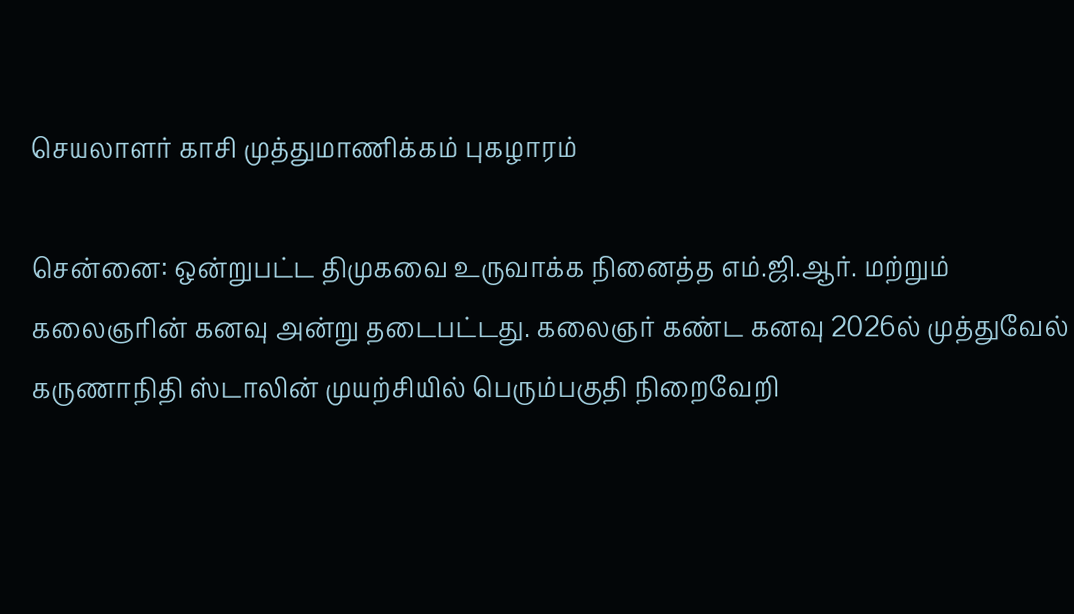செயலாளர் காசி முத்துமாணிக்கம் புகழாரம்

சென்னை: ஒன்றுபட்ட திமுகவை உருவாக்க நினைத்த எம்.ஜி.ஆர். மற்றும் கலைஞரின் கனவு அன்று தடைபட்டது. கலைஞர் கண்ட கனவு 2026ல் முத்துவேல் கருணாநிதி ஸ்டாலின் முயற்சியில் பெரும்பகுதி நிறைவேறி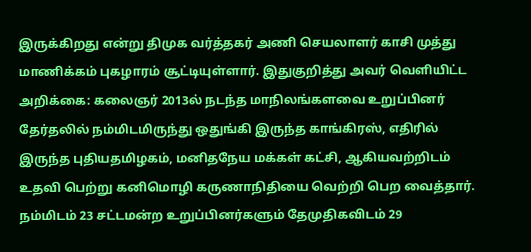இருக்கிறது என்று திமுக வர்த்தகர் அணி செயலாளர் காசி முத்து மாணிக்கம் புகழாரம் சூட்டியுள்ளார். இதுகுறித்து அவர் வெளியிட்ட அறிக்கை: கலைஞர் 2013ல் நடந்த மாநிலங்களவை உறுப்பினர் தேர்தலில் நம்மிடமிருந்து ஒதுங்கி இருந்த காங்கிரஸ், எதிரில் இருந்த புதியதமிழகம், மனிதநேய மக்கள் கட்சி, ஆகியவற்றிடம் உதவி பெற்று கனிமொழி கருணாநிதியை வெற்றி பெற வைத்தார். நம்மிடம் 23 சட்டமன்ற உறுப்பினர்களும் தேமுதிகவிடம் 29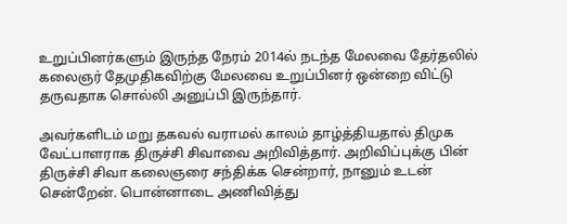உறுப்பினர்களும் இருந்த நேரம் 2014ல் நடந்த மேலவை தேர்தலில் கலைஞர் தேமுதிகவிற்கு மேலவை உறுப்பினர் ஒன்றை விட்டு தருவதாக சொல்லி அனுப்பி இருந்தார்.

அவர்களிடம் மறு தகவல் வராமல் காலம் தாழ்த்தியதால் திமுக வேட்பாளராக திருச்சி சிவாவை அறிவித்தார். அறிவிப்புக்கு பின் திருச்சி சிவா கலைஞரை சந்திக்க சென்றார், நானும் உடன் சென்றேன். பொன்னாடை அணிவித்து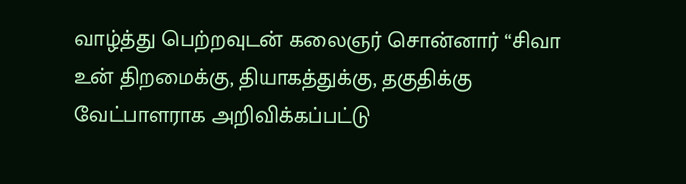வாழ்த்து பெற்றவுடன் கலைஞர் சொன்னார் “சிவா உன் திறமைக்கு, தியாகத்துக்கு, தகுதிக்கு வேட்பாளராக அறிவிக்கப்பட்டு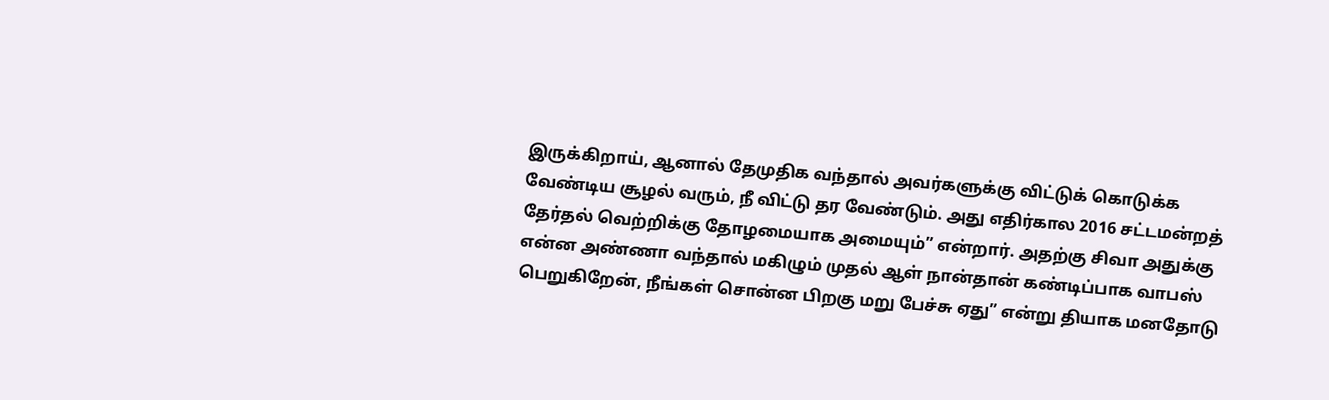இருக்கிறாய், ஆனால் தேமுதிக வந்தால் அவர்களுக்கு விட்டுக் கொடுக்க வேண்டிய சூழல் வரும், நீ விட்டு தர வேண்டும். அது எதிர்கால 2016 சட்டமன்றத் தேர்தல் வெற்றிக்கு தோழமையாக அமையும்” என்றார். அதற்கு சிவா அதுக்கு என்ன அண்ணா வந்தால் மகிழும் முதல் ஆள் நான்தான் கண்டிப்பாக வாபஸ் பெறுகிறேன், நீங்கள் சொன்ன பிறகு மறு பேச்சு ஏது” என்று தியாக மனதோடு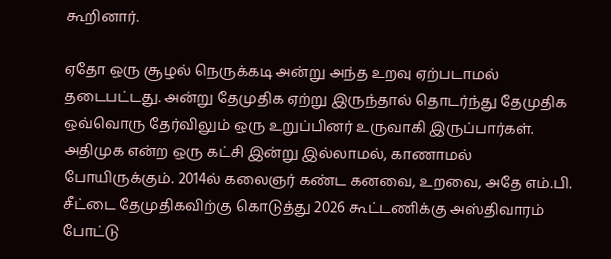கூறினார்.

ஏதோ ஒரு சூழல் நெருக்கடி அன்று அந்த உறவு ஏற்படாமல் தடைபட்டது. அன்று தேமுதிக ஏற்று இருந்தால் தொடர்ந்து தேமுதிக ஒவ்வொரு தேர்விலும் ஒரு உறுப்பினர் உருவாகி இருப்பார்கள். அதிமுக என்ற ஒரு கட்சி இன்று இல்லாமல், காணாமல் போயிருக்கும். 2014ல் கலைஞர் கண்ட கனவை, உறவை, அதே எம்.பி. சீட்டை தேமுதிகவிற்கு கொடுத்து 2026 கூட்டணிக்கு அஸ்திவாரம் போட்டு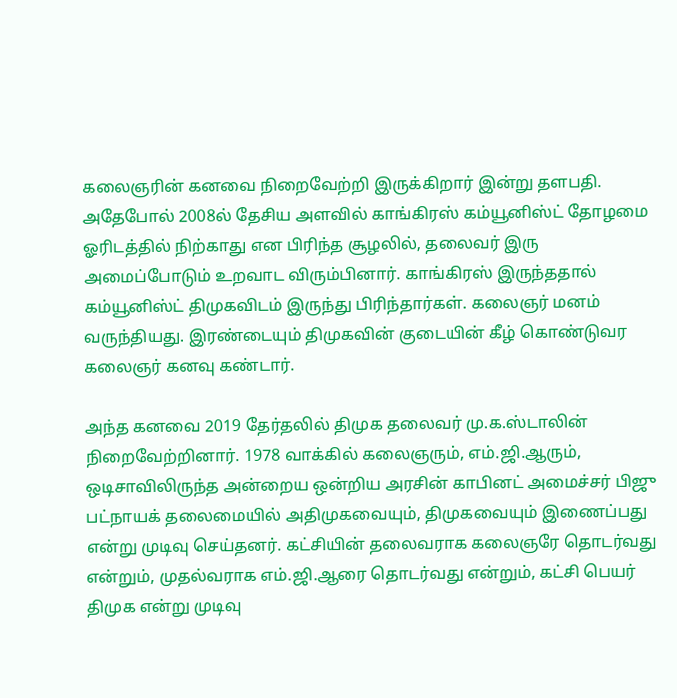கலைஞரின் கனவை நிறைவேற்றி இருக்கிறார் இன்று தளபதி. அதேபோல் 2008ல் தேசிய அளவில் காங்கிரஸ் கம்யூனிஸ்ட் தோழமை ஓரிடத்தில் நிற்காது என பிரிந்த சூழலில், தலைவர் இரு அமைப்போடும் உறவாட விரும்பினார். காங்கிரஸ் இருந்ததால் கம்யூனிஸ்ட் திமுகவிடம் இருந்து பிரிந்தார்கள். கலைஞர் மனம் வருந்தியது. இரண்டையும் திமுகவின் குடையின் கீழ் கொண்டுவர கலைஞர் கனவு கண்டார்.

அந்த கனவை 2019 தேர்தலில் திமுக தலைவர் மு.க.ஸ்டாலின் நிறைவேற்றினார். 1978 வாக்கில் கலைஞரும், எம்.ஜி.ஆரும், ஒடிசாவிலிருந்த அன்றைய ஒன்றிய அரசின் காபினட் அமைச்சர் பிஜு பட்நாயக் தலைமையில் அதிமுகவையும், திமுகவையும் இணைப்பது என்று முடிவு செய்தனர். கட்சியின் தலைவராக கலைஞரே தொடர்வது என்றும், முதல்வராக எம்.ஜி.ஆரை தொடர்வது என்றும், கட்சி பெயர் திமுக என்று முடிவு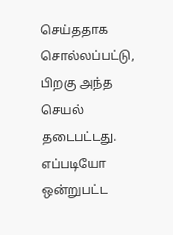செய்ததாக சொல்லப்பட்டு, பிறகு அந்த செயல் தடைபட்டது. எப்படியோ ஒன்றுபட்ட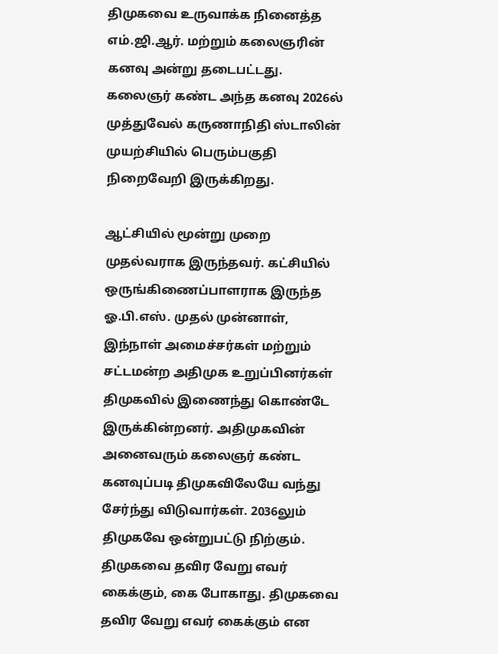திமுகவை உருவாக்க நினைத்த எம்.ஜி.ஆர். மற்றும் கலைஞரின் கனவு அன்று தடைபட்டது. கலைஞர் கண்ட அந்த கனவு 2026ல் முத்துவேல் கருணாநிதி ஸ்டாலின் முயற்சியில் பெரும்பகுதி நிறைவேறி இருக்கிறது.

ஆட்சியில் மூன்று முறை முதல்வராக இருந்தவர். கட்சியில் ஒருங்கிணைப்பாளராக இருந்த ஓ.பி.எஸ். முதல் முன்னாள், இந்நாள் அமைச்சர்கள் மற்றும் சட்டமன்ற அதிமுக உறுப்பினர்கள் திமுகவில் இணைந்து கொண்டே இருக்கின்றனர். அதிமுகவின் அனைவரும் கலைஞர் கண்ட கனவுப்படி திமுகவிலேயே வந்து சேர்ந்து விடுவார்கள். 2036லும் திமுகவே ஒன்றுபட்டு நிற்கும். திமுகவை தவிர வேறு எவர் கைக்கும், கை போகாது. திமுகவை தவிர வேறு எவர் கைக்கும் என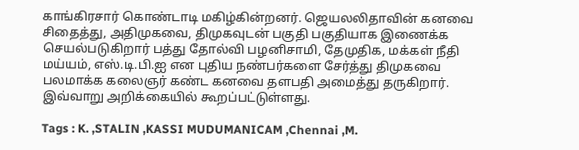காங்கிரசார் கொண்டாடி மகிழ்கின்றனர். ஜெயலலிதாவின் கனவை சிதைத்து, அதிமுகவை, திமுகவுடன் பகுதி பகுதியாக இணைக்க செயல்படுகிறார் பத்து தோல்வி பழனிசாமி, தேமுதிக, மக்கள் நீதி மய்யம், எஸ்.டி.பி.ஐ என புதிய நண்பர்களை சேர்த்து திமுகவை பலமாக்க கலைஞர் கண்ட கனவை தளபதி அமைத்து தருகிறார். இவ்வாறு அறிக்கையில் கூறப்பட்டுள்ளது.

Tags : K. ,STALIN ,KASSI MUDUMANICAM ,Chennai ,M.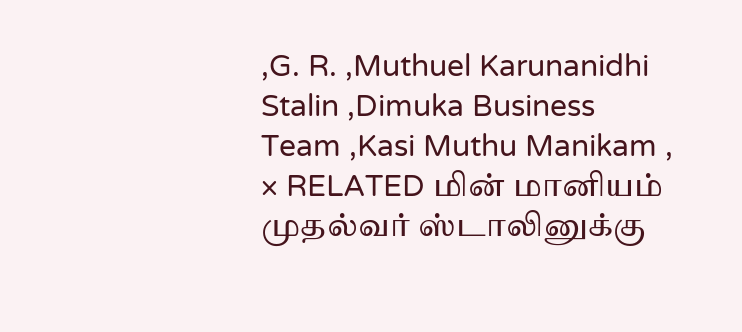,G. R. ,Muthuel Karunanidhi Stalin ,Dimuka Business Team ,Kasi Muthu Manikam ,
× RELATED மின் மானியம் முதல்வர் ஸ்டாலினுக்கு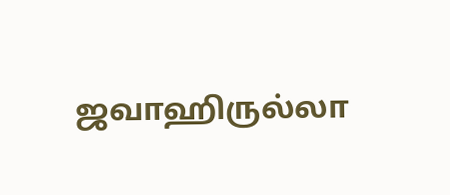ஜவாஹிருல்லா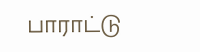பாராட்டு